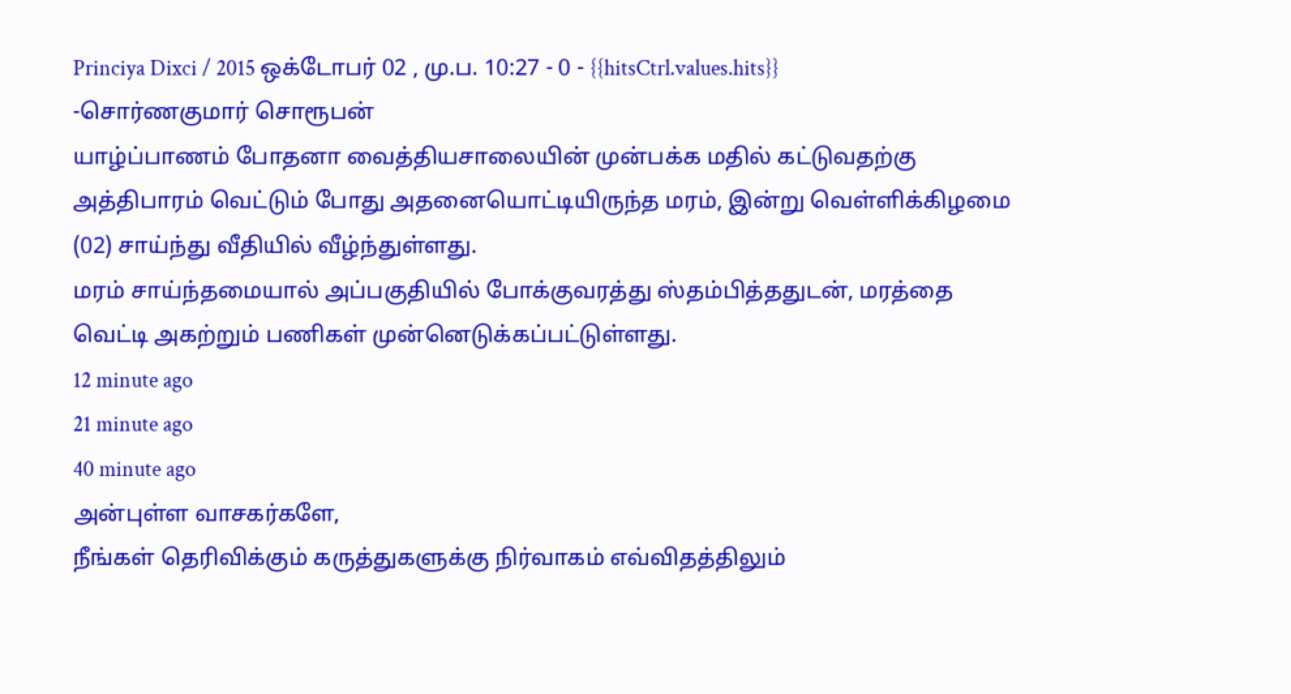Princiya Dixci / 2015 ஒக்டோபர் 02 , மு.ப. 10:27 - 0 - {{hitsCtrl.values.hits}}
-சொர்ணகுமார் சொரூபன்
யாழ்ப்பாணம் போதனா வைத்தியசாலையின் முன்பக்க மதில் கட்டுவதற்கு அத்திபாரம் வெட்டும் போது அதனையொட்டியிருந்த மரம், இன்று வெள்ளிக்கிழமை (02) சாய்ந்து வீதியில் வீழ்ந்துள்ளது.
மரம் சாய்ந்தமையால் அப்பகுதியில் போக்குவரத்து ஸ்தம்பித்ததுடன், மரத்தை வெட்டி அகற்றும் பணிகள் முன்னெடுக்கப்பட்டுள்ளது.
12 minute ago
21 minute ago
40 minute ago
அன்புள்ள வாசகர்களே,
நீங்கள் தெரிவிக்கும் கருத்துகளுக்கு நிர்வாகம் எவ்விதத்திலும்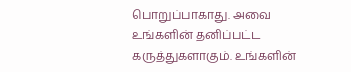பொறுப்பாகாது. அவை உங்களின் தனிப்பட்ட கருத்துகளாகும். உங்களின்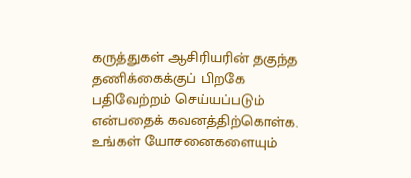கருத்துகள் ஆசிரியரின் தகுந்த தணிக்கைக்குப் பிறகே பதிவேற்றம் செய்யப்படும் என்பதைக் கவனத்திற்கொள்க. உங்கள் யோசனைகளையும்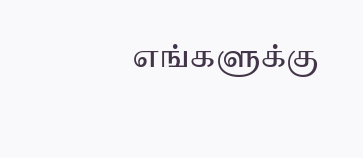எங்களுக்கு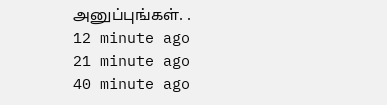அனுப்புங்கள். .
12 minute ago
21 minute ago
40 minute ago